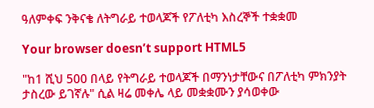ዓለምቀፍ ንቅናቄ ለትግራይ ተወላጆች የፖለቲካ እስረኞች ተቋቋመ

Your browser doesn’t support HTML5

"ከ1 ሺህ 500 በላይ የትግራይ ተወላጆች በማንነታቸውና በፖለቲካ ምክንያት ታስረው ይገኛሉ" ሲል ዛሬ መቀሌ ላይ መቋቋሙን ያሳወቀው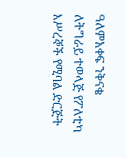ዓለምአቀፍ ንቅናቄ ለትግራይ ተወላጅ የፖለቲካ እሥረኞች የሚባል ድርጅት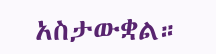አስታውቋል።